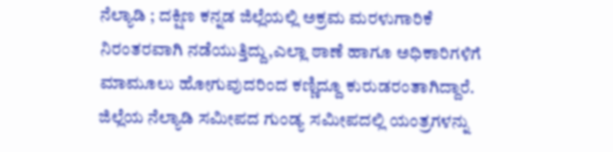ನೆಲ್ಯಾಡಿ ; ದಕ್ಷಿಣ ಕನ್ನಡ ಜಿಲ್ಲೆಯಲ್ಲಿ ಅಕ್ರಮ ಮರಳುಗಾರಿಕೆ ನಿರಂತರವಾಗಿ ನಡೆಯುತ್ತಿದ್ದು,ಎಲ್ಲಾ ಠಾಣೆ ಹಾಗೂ ಅಧಿಕಾರಿಗಳಿಗೆ ಮಾಮೂಲು ಹೋಗುವುದರಿಂದ ಕಣ್ಣಿದ್ದೂ ಕುರುಡರಂತಾಗಿದ್ದಾರೆ.
ಜಿಲ್ಲೆಯ ನೆಲ್ಯಾಡಿ ಸಮೀಪದ ಗುಂಡ್ಯ ಸಮೀಪದಲ್ಲಿ ಯಂತ್ರಗಳನ್ನು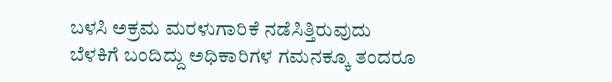ಬಳಸಿ ಅಕ್ರಮ ಮರಳುಗಾರಿಕೆ ನಡೆಸಿತ್ತಿರುವುದು ಬೆಳಕಿಗೆ ಬಂದಿದ್ದು ಅಧಿಕಾರಿಗಳ ಗಮನಕ್ಕೂ ತಂದರೂ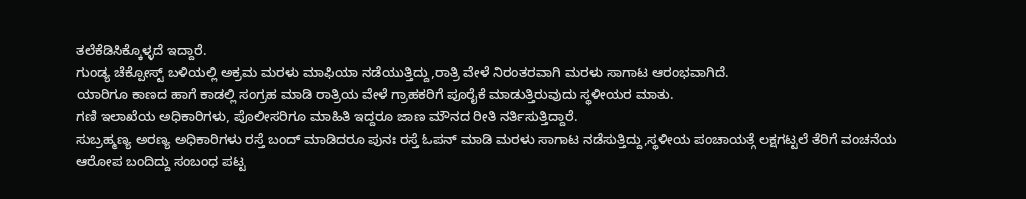ತಲೆಕೆಡಿಸಿಕ್ಕೊಳ್ಳದೆ ಇದ್ದಾರೆ.
ಗುಂಡ್ಯ ಚೆಕ್ಪೋಸ್ಟ್ ಬಳಿಯಲ್ಲಿ ಅಕ್ರಮ ಮರಳು ಮಾಫಿಯಾ ನಡೆಯುತ್ತಿದ್ದು,ರಾತ್ರಿ ವೇಳೆ ನಿರಂತರವಾಗಿ ಮರಳು ಸಾಗಾಟ ಆರಂಭವಾಗಿದೆ.
ಯಾರಿಗೂ ಕಾಣದ ಹಾಗೆ ಕಾಡಲ್ಲಿ ಸಂಗ್ರಹ ಮಾಡಿ ರಾತ್ರಿಯ ವೇಳೆ ಗ್ರಾಹಕರಿಗೆ ಪೂರೈಕೆ ಮಾಡುತ್ತಿರುವುದು ಸ್ಥಳೀಯರ ಮಾತು.
ಗಣಿ ಇಲಾಖೆಯ ಅಧಿಕಾರಿಗಳು, ಪೊಲೀಸರಿಗೂ ಮಾಹಿತಿ ಇದ್ದರೂ ಜಾಣ ಮೌನದ ರೀತಿ ನರ್ತಿಸುತ್ತಿದ್ದಾರೆ.
ಸುಬ್ರಹ್ಮಣ್ಯ ಅರಣ್ಯ ಅಧಿಕಾರಿಗಳು ರಸ್ತೆ ಬಂದ್ ಮಾಡಿದರೂ ಪುನಃ ರಸ್ತೆ ಓಪನ್ ಮಾಡಿ ಮರಳು ಸಾಗಾಟ ನಡೆಸುತ್ತಿದ್ದು,ಸ್ಥಳೀಯ ಪಂಚಾಯತ್ಗೆ ಲಕ್ಷಗಟ್ಟಲೆ ತೆರಿಗೆ ವಂಚನೆಯ ಆರೋಪ ಬಂದಿದ್ದು ಸಂಬಂಧ ಪಟ್ಟ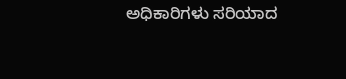ಅಧಿಕಾರಿಗಳು ಸರಿಯಾದ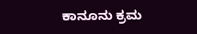ಕಾನೂನು ಕ್ರಮ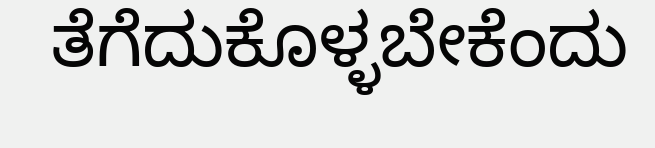ತೆಗೆದುಕೊಳ್ಳಬೇಕೆಂದು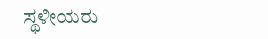ಸ್ಥಳೀಯರು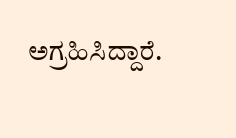ಅಗ್ರಹಿಸಿದ್ದಾರೆ.